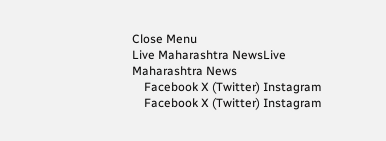Close Menu
Live Maharashtra NewsLive Maharashtra News
    Facebook X (Twitter) Instagram
    Facebook X (Twitter) Instagram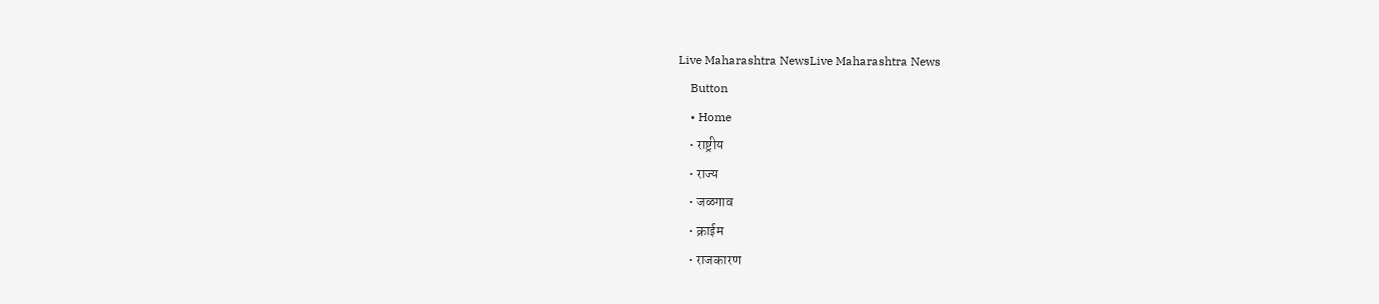Live Maharashtra NewsLive Maharashtra News
    Button
    • Home
    • राष्ट्रीय
    • राज्य
    • जळगाव
    • क्राईम
    • राजकारण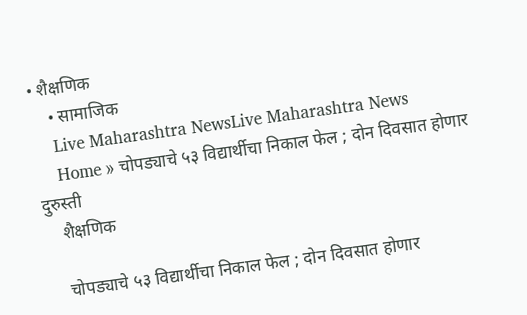• शैक्षणिक
    • सामाजिक
    Live Maharashtra NewsLive Maharashtra News
    Home » चोपड्याचे ५३ विद्यार्थीचा निकाल फेल ; दोन दिवसात होणार दुरुस्ती
    शैक्षणिक

    चोपड्याचे ५३ विद्यार्थीचा निकाल फेल ; दोन दिवसात होणार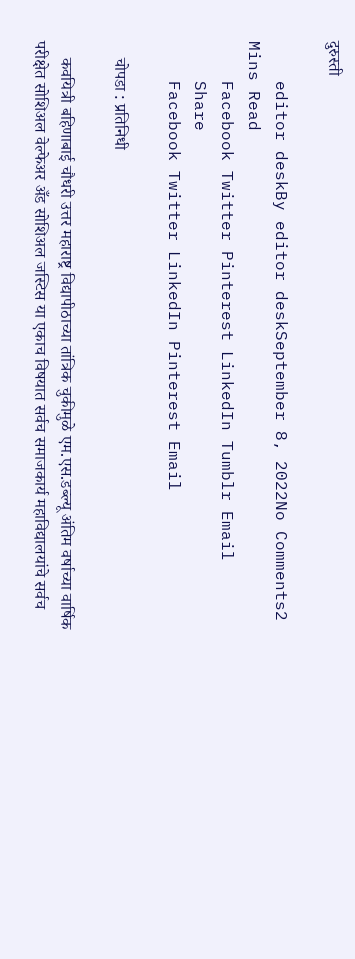दुरुस्ती

    editor deskBy editor deskSeptember 8, 2022No Comments2 Mins Read
    Facebook Twitter Pinterest LinkedIn Tumblr Email
    Share
    Facebook Twitter LinkedIn Pinterest Email

    चोपडा : प्रतिनिधी

    कवयित्री बहिणाबाई चौधरी उत्तर महाराष्ट्र विद्यापीठाच्या तांत्रिक चुकीमुळे एम.एस.डब्ल्यू अंतिम वर्षाच्या वार्षिक परीक्षेत सोशिअल वेल्फेअर अँड सोशिअल जस्टिस या एकाच विषयात सर्वच समाजकार्य महाविद्यालयांचे सर्वच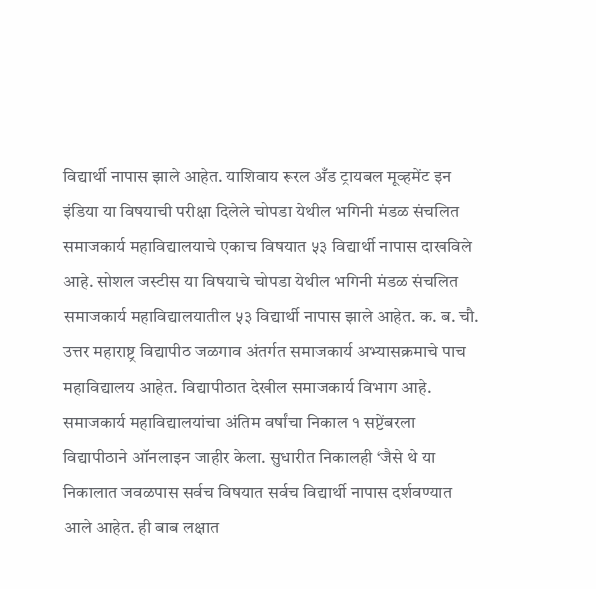विद्यार्थी नापास झाले आहेत. याशिवाय रूरल अँड ट्रायबल मूव्हमेंट इन इंडिया या विषयाची परीक्षा दिलेले चोपडा येथील भगिनी मंडळ संचलित समाजकार्य महाविद्यालयाचे एकाच विषयात ५३ विद्यार्थी नापास दाखविले आहे. सोशल जस्टीस या विषयाचे चोपडा येथील भगिनी मंडळ संचलित समाजकार्य महाविद्यालयातील ५३ विद्यार्थी नापास झाले आहेत. क. ब. चौ. उत्तर महाराष्ट्र विद्यापीठ जळगाव अंतर्गत समाजकार्य अभ्यासक्रमाचे पाच महाविद्यालय आहेत. विद्यापीठात देखील समाजकार्य विभाग आहे. समाजकार्य महाविद्यालयांचा अंतिम वर्षांचा निकाल १ सप्टेंबरला विद्यापीठाने ऑनलाइन जाहीर केला. सुधारीत निकालही ‘जैसे थे या निकालात जवळपास सर्वच विषयात सर्वच विद्यार्थी नापास दर्शवण्यात आले आहेत. ही बाब लक्षात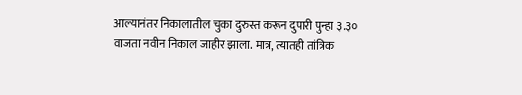आल्यानंतर निकालातील चुका दुरुस्त करून दुपारी पुन्हा ३.३० वाजता नवीन निकाल जाहीर झाला. मात्र, त्यातही तांत्रिक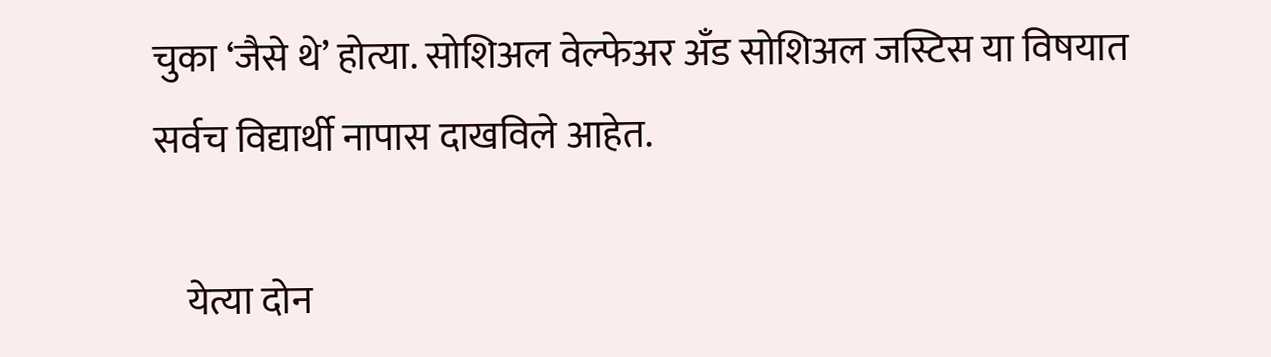चुका ‘जैसे थे’ होत्या. सोशिअल वेल्फेअर अँड सोशिअल जस्टिस या विषयात सर्वच विद्यार्थी नापास दाखविले आहेत.

    येत्या दोन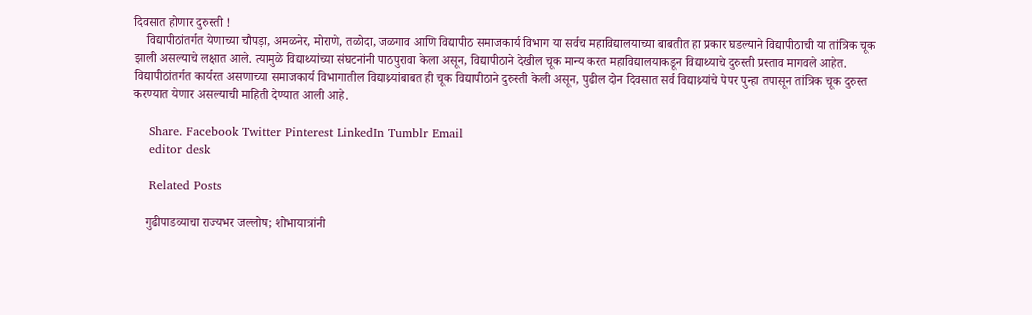दिवसात होणार दुरुस्ती !
    विद्यापीठांतर्गत येणाच्या चौपड़ा, अमळनेर, मोराणे, तळोदा, जळगाव आणि विद्यापीठ समाजकार्य विभाग या सर्वच महाविद्यालयाच्या बाबतीत हा प्रकार घडल्याने विद्यापीठाची या तांत्रिक चूक झाली असल्याचे लक्षात आले. त्यामुळे विद्याथ्यांच्या संघटनांनी पाठपुरावा केला असून, विद्यापीठाने देखील चूक मान्य करत महाविद्यालयाकडून विद्याथ्याचे दुरुस्ती प्रस्ताव मागवले आहेत. विद्यापीठांतर्गत कार्यरत असणाच्या समाजकार्य विभागातील विद्याथ्र्यांबाबत ही चूक विद्यापीठाने दुरुस्ती केली असून, पुढील दोन दिवसात सर्व विद्याथ्र्यांचे पेपर पुन्हा तपासून तांत्रिक चूक दुरुस्त करण्यात येणार असल्याची माहिती देण्यात आली आहे.

    Share. Facebook Twitter Pinterest LinkedIn Tumblr Email
    editor desk

    Related Posts

    गुढीपाडव्याचा राज्यभर जल्लोष; शोभायात्रांनी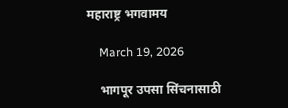महाराष्ट्र भगवामय

    March 19, 2026

    भागपूर उपसा सिंचनासाठी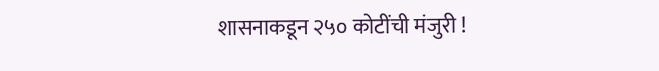शासनाकडून २५० कोटींची मंजुरी !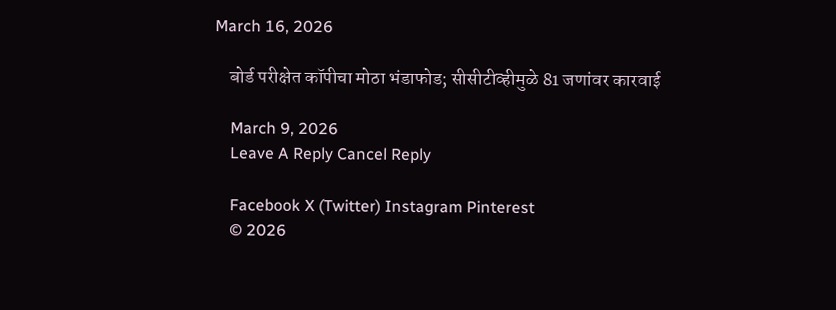March 16, 2026

    बोर्ड परीक्षेत कॉपीचा मोठा भंडाफोड; सीसीटीव्हीमुळे 81 जणांवर कारवाई

    March 9, 2026
    Leave A Reply Cancel Reply

    Facebook X (Twitter) Instagram Pinterest
    © 2026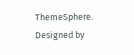ThemeSphere. Designed by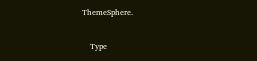ThemeSphere.

    Type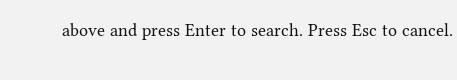above and press Enter to search. Press Esc to cancel.